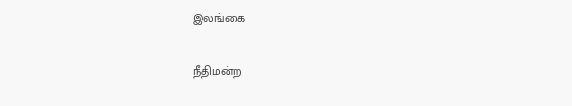இலங்கை

நீதிமன்ற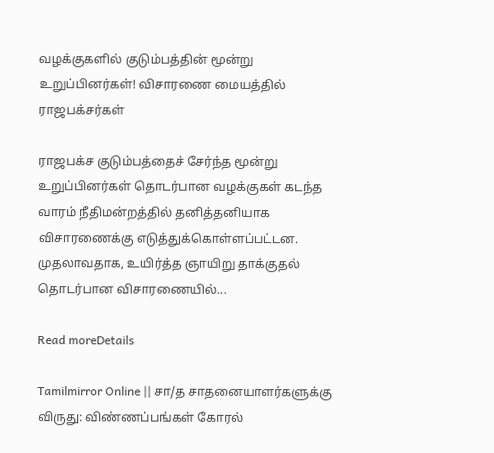வழக்குகளில் குடும்பத்தின் மூன்று உறுப்பினர்கள்! விசாரணை மையத்தில் ராஜபக்சர்கள்

ராஜபக்ச குடும்பத்தைச் சேர்ந்த மூன்று உறுப்பினர்கள் தொடர்பான வழக்குகள் கடந்த வாரம் நீதிமன்றத்தில் தனித்தனியாக விசாரணைக்கு எடுத்துக்கொள்ளப்பட்டன. முதலாவதாக, உயிர்த்த ஞாயிறு தாக்குதல் தொடர்பான விசாரணையில்...

Read moreDetails

Tamilmirror Online || சா/த சாதனையாளர்களுக்கு விருது: விண்ணப்பங்கள் கோரல்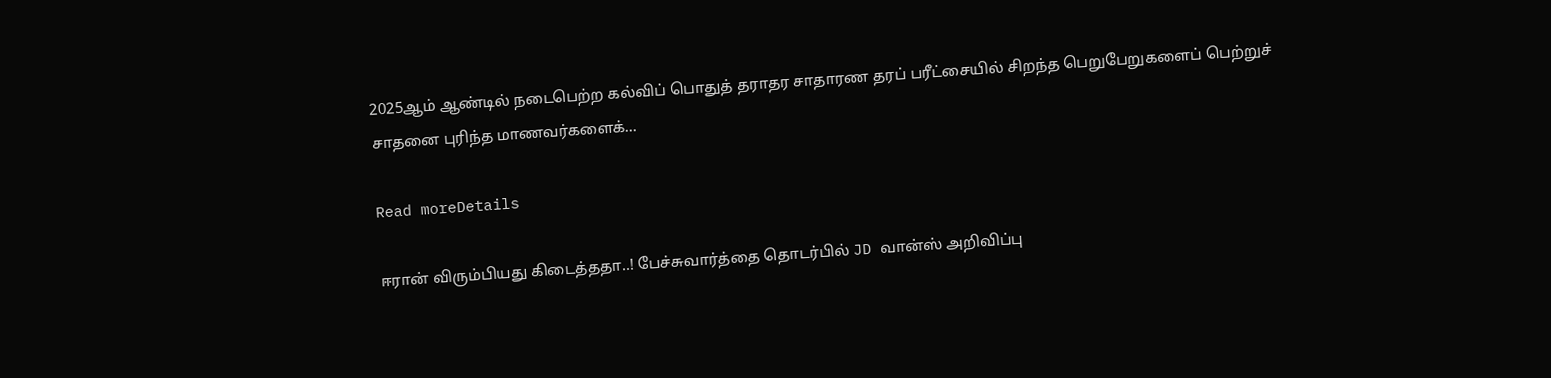2025ஆம் ஆண்டில் நடைபெற்ற கல்விப் பொதுத் தராதர சாதாரண தரப் பரீட்சையில் சிறந்த பெறுபேறுகளைப் பெற்றுச் சாதனை புரிந்த மாணவர்களைக்...

Read moreDetails

ஈரான் விரும்பியது கிடைத்ததா..! பேச்சுவார்த்தை தொடர்பில் JD வான்ஸ் அறிவிப்பு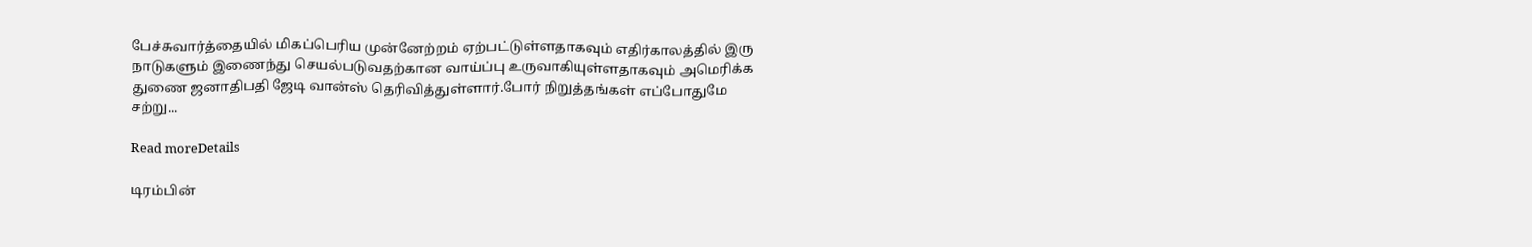பேச்சுவார்த்தையில் மிகப்பெரிய முன்னேற்றம் ஏற்பட்டுள்ளதாகவும் எதிர்காலத்தில் இரு நாடுகளும் இணைந்து செயல்படுவதற்கான வாய்ப்பு உருவாகியுள்ளதாகவும் அமெரிக்க துணை ஜனாதிபதி ஜேடி வான்ஸ் தெரிவித்துள்ளார்.போர் நிறுத்தங்கள் எப்போதுமே சற்று...

Read moreDetails

டிரம்பின்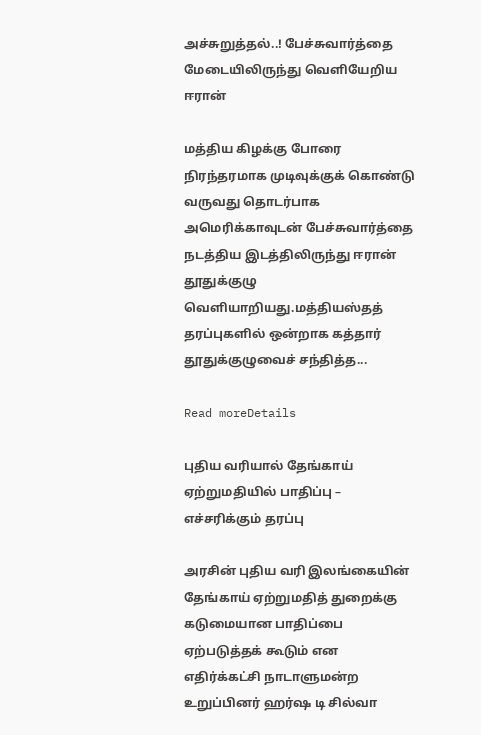அச்சுறுத்தல்..! பேச்சுவார்த்தை மேடையிலிருந்து வெளியேறிய ஈரான்

மத்திய கிழக்கு போரை நிரந்தரமாக முடிவுக்குக் கொண்டு வருவது தொடர்பாக அமெரிக்காவுடன் பேச்சுவார்த்தை நடத்திய இடத்திலிருந்து ஈரான் தூதுக்குழு வெளியாறியது.மத்தியஸ்தத் தரப்புகளில் ஒன்றாக கத்தார் தூதுக்குழுவைச் சந்தித்த...

Read moreDetails

புதிய வரியால் தேங்காய் ஏற்றுமதியில் பாதிப்பு – எச்சரிக்கும் தரப்பு

அரசின் புதிய வரி இலங்கையின் தேங்காய் ஏற்றுமதித் துறைக்கு கடுமையான பாதிப்பை ஏற்படுத்தக் கூடும் என எதிர்க்கட்சி நாடாளுமன்ற உறுப்பினர் ஹர்ஷ டி சில்வா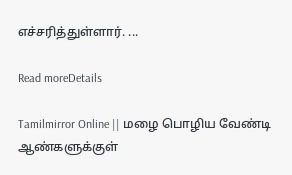எச்சரித்துள்ளார். ...

Read moreDetails

Tamilmirror Online || மழை பொழிய வேண்டி ஆண்களுக்குள்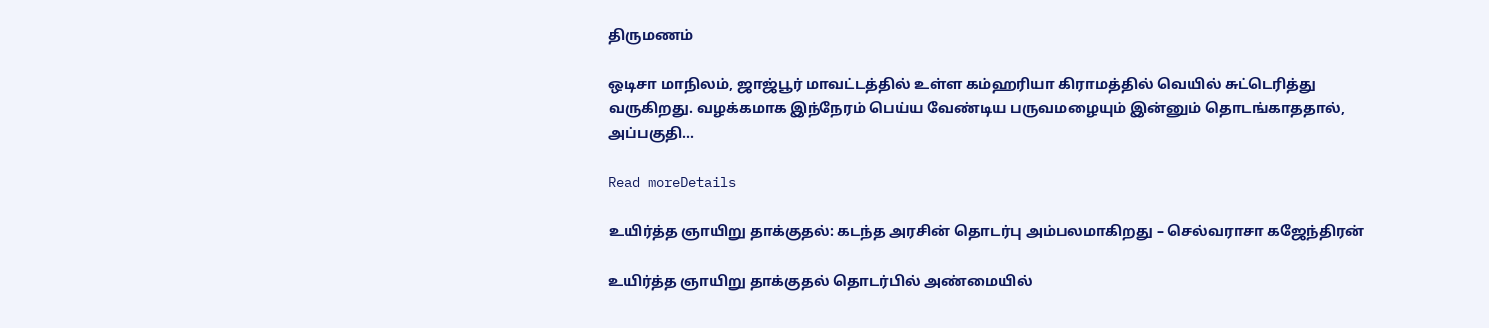திருமணம்

ஒடிசா மாநிலம், ஜாஜ்பூர் மாவட்டத்தில் உள்ள கம்ஹரியா கிராமத்தில் வெயில் சுட்டெரித்து வருகிறது. வழக்கமாக இந்நேரம் பெய்ய வேண்டிய பருவமழையும் இன்னும் தொடங்காததால், அப்பகுதி...

Read moreDetails

உயிர்த்த ஞாயிறு தாக்குதல்: கடந்த அரசின் தொடர்பு அம்பலமாகிறது – செல்வராசா கஜேந்திரன்

உயிர்த்த ஞாயிறு தாக்குதல் தொடர்பில் அண்மையில்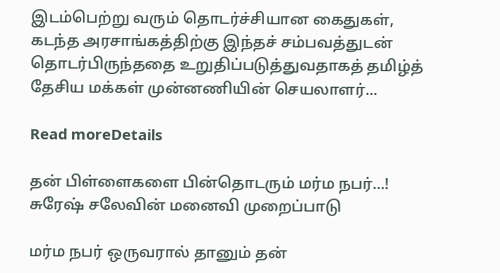இடம்பெற்று வரும் தொடர்ச்சியான கைதுகள், கடந்த அரசாங்கத்திற்கு இந்தச் சம்பவத்துடன் தொடர்பிருந்ததை உறுதிப்படுத்துவதாகத் தமிழ்த் தேசிய மக்கள் முன்னணியின் செயலாளர்...

Read moreDetails

தன் பிள்ளைகளை பின்தொடரும் மர்ம நபர்…! சுரேஷ் சலேவின் மனைவி முறைப்பாடு

மர்ம நபர் ஒருவரால் தானும் தன்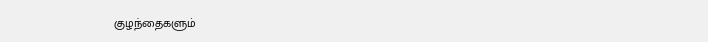குழந்தைகளும்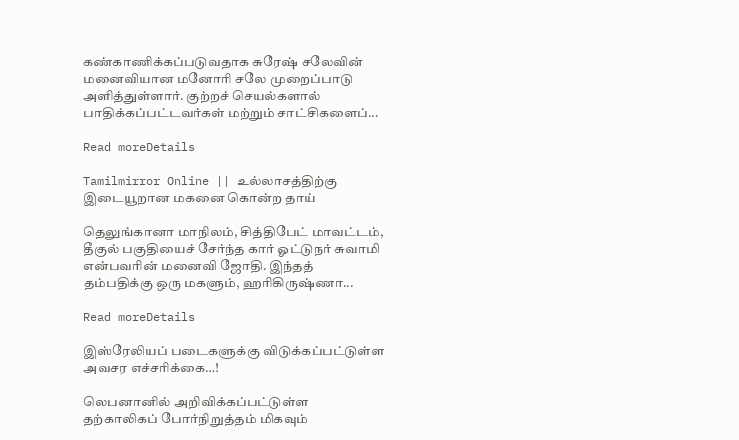கண்காணிக்கப்படுவதாக சுரேஷ் சலேவின் மனைவியான மனோரி சலே முறைப்பாடு அளித்துள்ளார். குற்றச் செயல்களால் பாதிக்கப்பட்டவர்கள் மற்றும் சாட்சிகளைப்...

Read moreDetails

Tamilmirror Online || உல்லாசத்திற்கு இடையூறான மகனை கொன்ற தாய்

தெலுங்கானா மாநிலம், சித்திபேட் மாவட்டம், தீகுல் பகுதியைச் சேர்ந்த கார் ஓட்டுநர் சுவாமி என்பவரின் மனைவி ஜோதி. இந்தத் தம்பதிக்கு ஒரு மகளும், ஹரிகிருஷ்ணா...

Read moreDetails

இஸ்ரேலியப் படைகளுக்கு விடுக்கப்பட்டுள்ள அவசர எச்சரிக்கை…!

லெபனானில் அறிவிக்கப்பட்டுள்ள தற்காலிகப் போர்நிறுத்தம் மிகவும்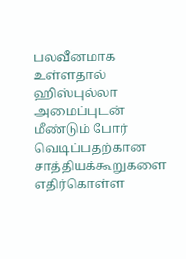பலவீனமாக உள்ளதால் ஹிஸ்புல்லா அமைப்புடன் மீண்டும் போர் வெடிப்பதற்கான சாத்தியக்கூறுகளை எதிர்கொள்ள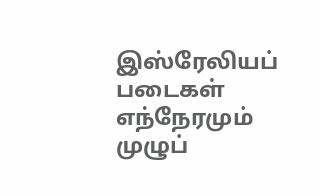இஸ்ரேலியப் படைகள் எந்நேரமும் முழுப்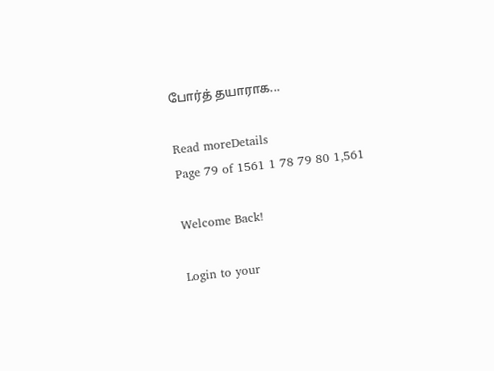போர்த் தயாராக...

Read moreDetails
Page 79 of 1561 1 78 79 80 1,561

Welcome Back!

Login to your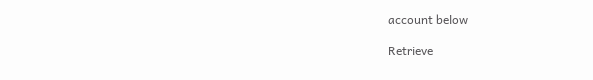account below

Retrieve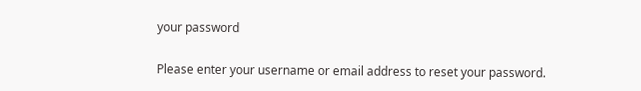your password

Please enter your username or email address to reset your password.